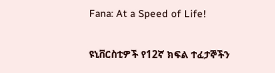Fana: At a Speed of Life!

ዩኒቨርስቲዎች የ12ኛ ክፍል ተፈታኞችን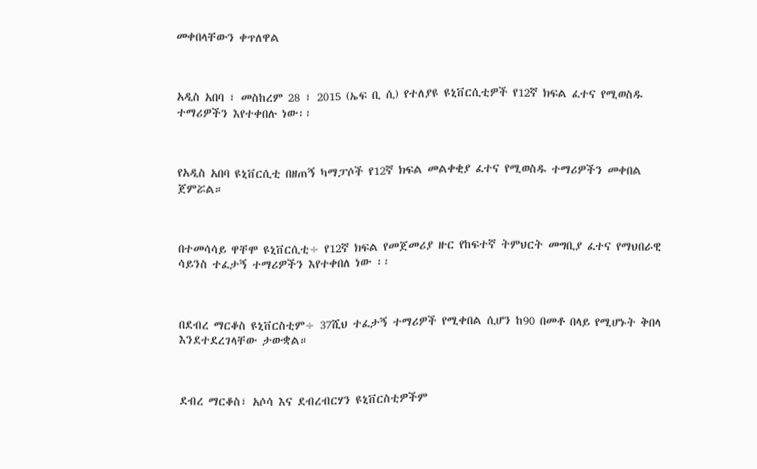መቀበላቸውን ቀጥለዋል



አዲስ አበባ ፣ መስከረም 28 ፣ 2015 (ኤፍ ቢ ሲ) የተለያዩ ዩኒቨርሲቲዎች የ12ኛ ክፍል ፈተና የሚወስዱ ተማሪዎችን እየተቀበሉ ነው፡፡



የአዲስ አበባ ዩኒቨርሲቲ በዘጠኝ ካማፓሶች የ12ኛ ክፍል መልቀቂያ ፈተና የሚወስዱ ተማሪዎችን መቀበል ጀምሯል።



በተመሳሳይ ዋቸሞ ዩኒቨርሲቲ÷ የ12ኛ ክፍል የመጀመሪያ ዙር የከፍተኛ ትምህርት መግቢያ ፈተና የማህበራዊ ሳይንስ ተፈታኝ ተማሪዎችን እየተቀበለ ነው ፡፡



በደብረ ማርቆስ ዩኒቨርስቲም÷ 37ሺህ ተፈታኝ ተማሪዎች የሚቀበል ሲሆን ከ90 በመቶ በላይ የሚሆኑት ቅበላ እንደተደረገላቸው ታውቋል።



ደብረ ማርቆስ፣ አሶሳ እና ደብረብርሃን ዩኒቨርስቲዎችም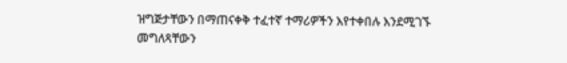ዝግጅታቸውን በማጠናቀቅ ተፈተኛ ተማሪዎችን እየተቀበሉ እንደሚገኙ መግለጻቸውን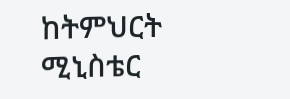ከትምህርት ሚኒስቴር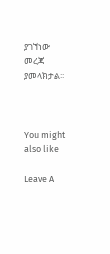ያገኘነው መረጃ ያመላክታል፡፡



You might also like

Leave A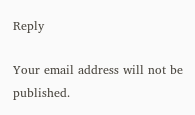Reply

Your email address will not be published.